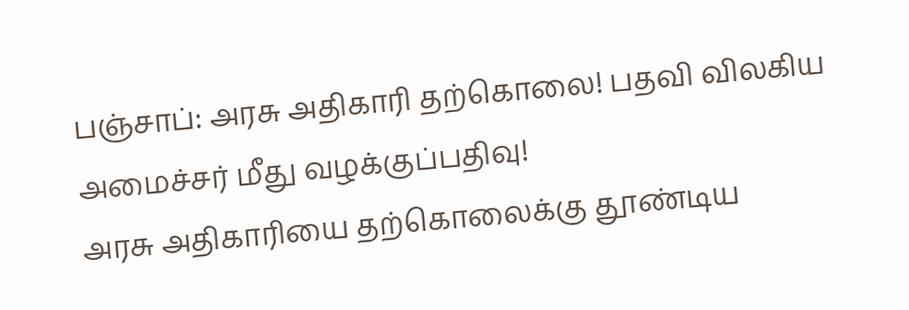பஞ்சாப்: அரசு அதிகாரி தற்கொலை! பதவி விலகிய அமைச்சர் மீது வழக்குப்பதிவு!
அரசு அதிகாரியை தற்கொலைக்கு தூண்டிய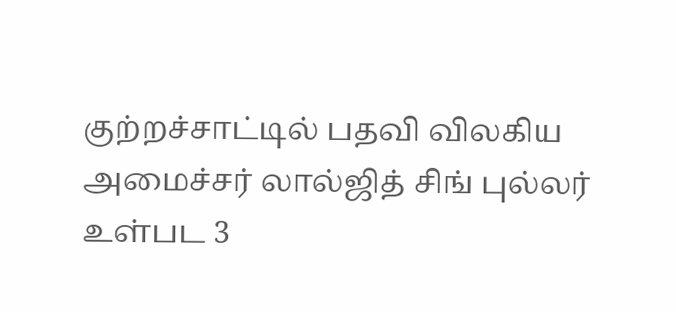குற்றச்சாட்டில் பதவி விலகிய அமைச்சர் லால்ஜித் சிங் புல்லர் உள்பட 3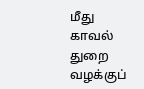மீது காவல் துறை வழக்குப்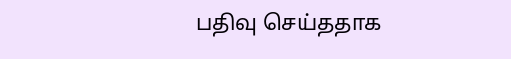பதிவு செய்ததாக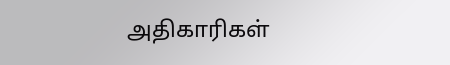அதிகாரிகள்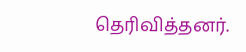தெரிவித்தனர்.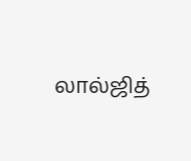லால்ஜித்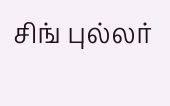சிங் புல்லர்